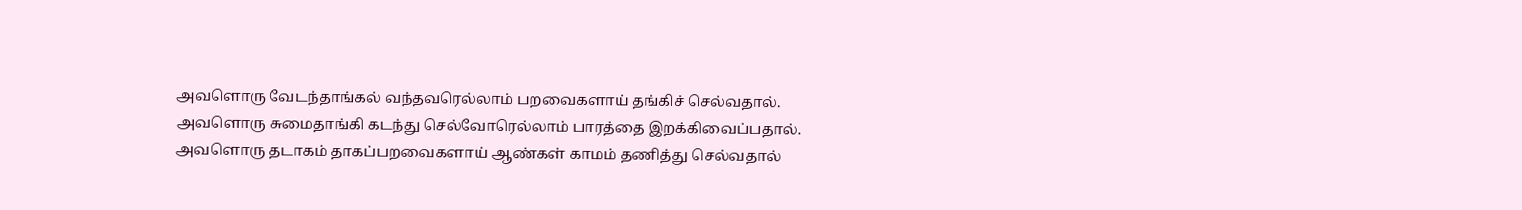அவளொரு வேடந்தாங்கல் வந்தவரெல்லாம் பறவைகளாய் தங்கிச் செல்வதால். அவளொரு சுமைதாங்கி கடந்து செல்வோரெல்லாம் பாரத்தை இறக்கிவைப்பதால். அவளொரு தடாகம் தாகப்பறவைகளாய் ஆண்கள் காமம் தணித்து செல்வதால்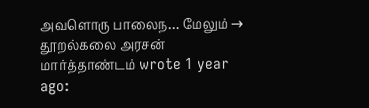அவளொரு பாலைந… மேலும் →
தூறல்கலை அரசன் மார்த்தாண்டம் wrote 1 year ago: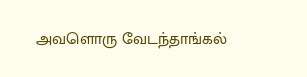அவளொரு வேடந்தாங்கல்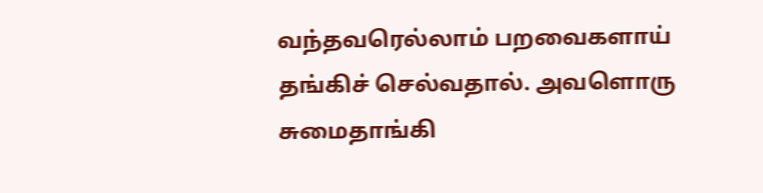வந்தவரெல்லாம் பறவைகளாய் தங்கிச் செல்வதால். அவளொரு சுமைதாங்கி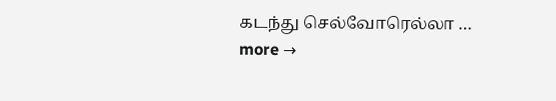கடந்து செல்வோரெல்லா … more →